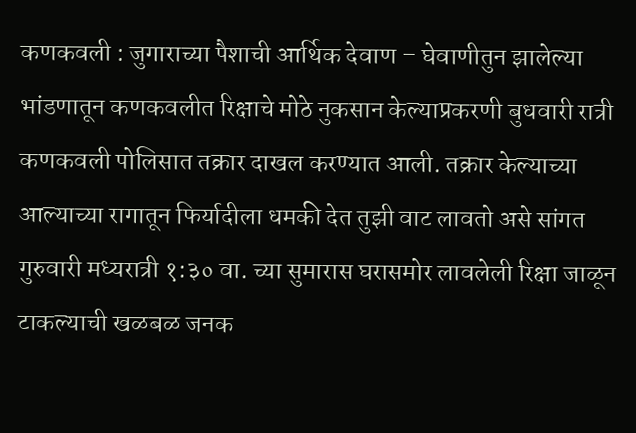कणकवली : जुगाराच्या पैशाची आर्थिक देवाण – घेवाणीतुन झालेल्या भांडणातून कणकवलीत रिक्षाचे मोठे नुकसान केल्याप्रकरणी बुधवारी रात्री कणकवली पोलिसात तक्रार दाखल करण्यात आली. तक्रार केल्याच्या आल्याच्या रागातून फिर्यादीला धमकी देत तुझी वाट लावतो असे सांगत गुरुवारी मध्यरात्री १:३० वा. च्या सुमारास घरासमोर लावलेली रिक्षा जाळून टाकल्याची खळबळ जनक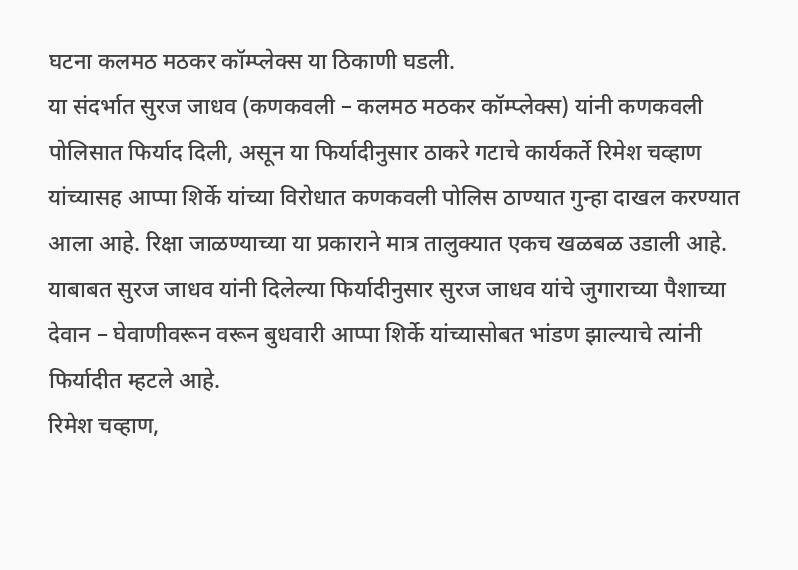घटना कलमठ मठकर कॉम्प्लेक्स या ठिकाणी घडली.
या संदर्भात सुरज जाधव (कणकवली – कलमठ मठकर कॉम्प्लेक्स) यांनी कणकवली पोलिसात फिर्याद दिली, असून या फिर्यादीनुसार ठाकरे गटाचे कार्यकर्ते रिमेश चव्हाण यांच्यासह आप्पा शिर्के यांच्या विरोधात कणकवली पोलिस ठाण्यात गुन्हा दाखल करण्यात आला आहे. रिक्षा जाळण्याच्या या प्रकाराने मात्र तालुक्यात एकच खळबळ उडाली आहे.
याबाबत सुरज जाधव यांनी दिलेल्या फिर्यादीनुसार सुरज जाधव यांचे जुगाराच्या पैशाच्या देवान – घेवाणीवरून वरून बुधवारी आप्पा शिर्के यांच्यासोबत भांडण झाल्याचे त्यांनी फिर्यादीत म्हटले आहे.
रिमेश चव्हाण,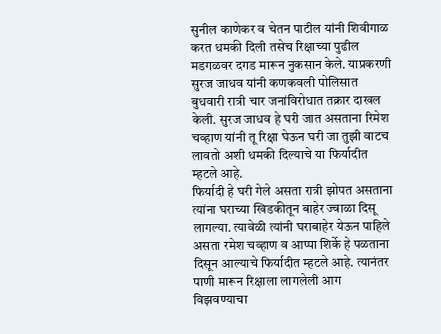सुनील काणेकर व चेतन पाटील यांनी शिवीगाळ करत धमकी दिली तसेच रिक्षाच्या पुढील मडगळवर दगड मारून नुकसान केले. याप्रकरणी सुरज जाधव यांनी कणकवली पोलिसात बुधवारी रात्री चार जनांविरोधात तक्रार दाखल केली. सुरज जाधव हे घरी जात असताना रिमेश चव्हाण यांनी तू रिक्षा घेऊन घरी जा तुझी वाटच लावतो अशी धमकी दिल्याचे या फिर्यादीत म्हटले आहे.
फिर्यादी हे घरी गेले असता रात्री झोपत असताना त्यांना घराच्या खिडकीतून बाहेर ज्वाळा दिसू लागल्या. त्यावेळी त्यांनी घराबाहेर येऊन पाहिले असता रमेश चव्हाण व आप्पा शिर्के हे पळताना दिसून आल्याचे फिर्यादीत म्हटले आहे. त्यानंतर पाणी मारून रिक्षाला लागलेली आग विझवण्याचा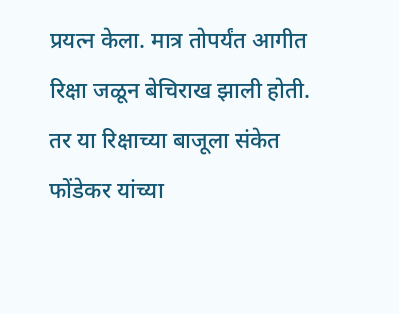प्रयत्न केला. मात्र तोपर्यंत आगीत रिक्षा जळून बेचिराख झाली होती. तर या रिक्षाच्या बाजूला संकेत फोंडेकर यांच्या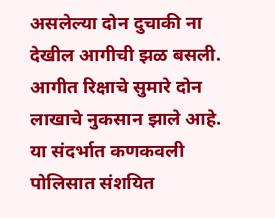असलेल्या दोन दुचाकी ना देखील आगीची झळ बसली.
आगीत रिक्षाचे सुमारे दोन लाखाचे नुकसान झाले आहे. या संदर्भात कणकवली पोलिसात संशयित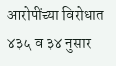आरोपींच्या विरोधात ४३५ व ३४ नुसार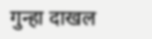गुन्हा दाखल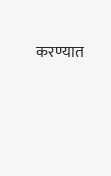करण्यात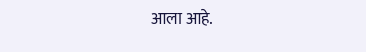आला आहे.